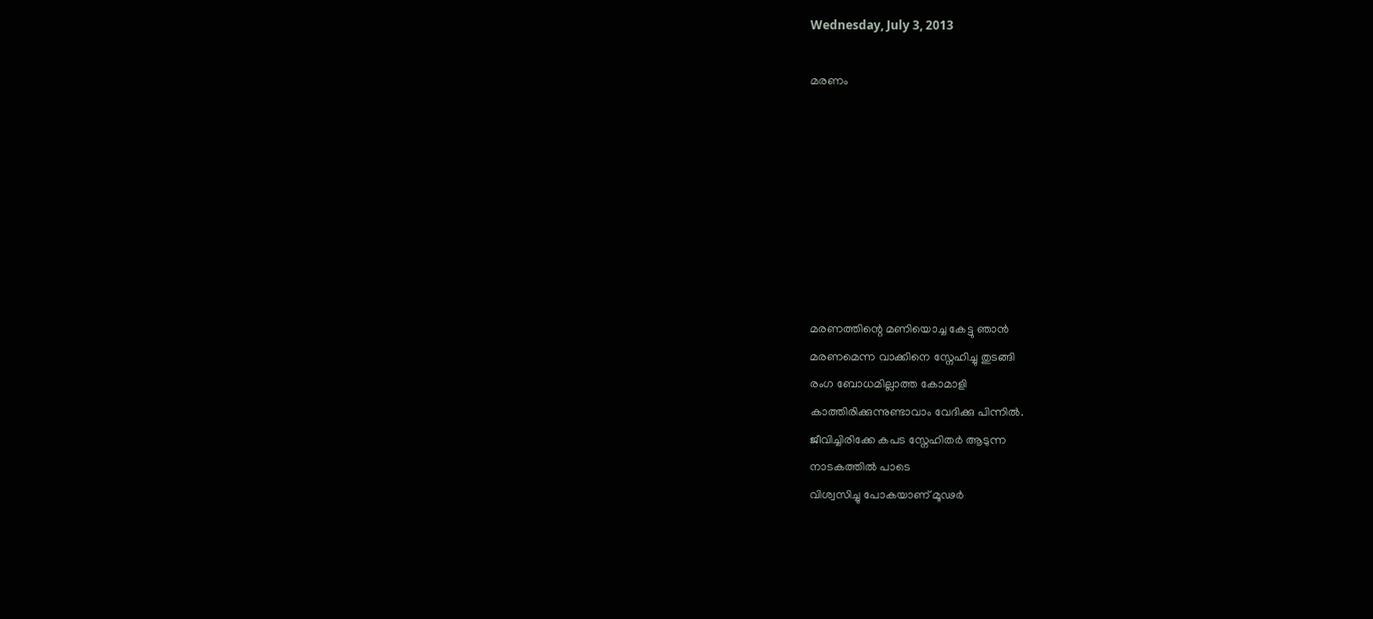Wednesday, July 3, 2013

മരണം








മരണത്തിന്റെ മണിയൊച്ച കേട്ടു ഞാന്‍
മരണമെന്ന വാക്കിനെ സ്നേഹിച്ചു തുടങ്ങി
രംഗ ബോധമില്ലാത്ത കോമാളി
കാത്തിരിക്കുന്നുണ്ടാവാം വേദിക്കു പിന്നില്‍.
ജീവിച്ചിരിക്കേ കപട സ്നേഹിതര്‍ ആടുന്ന
നാടകത്തില്‍ പാടെ
വിശ്വസിച്ചു പോകയാണ് മൂഢർ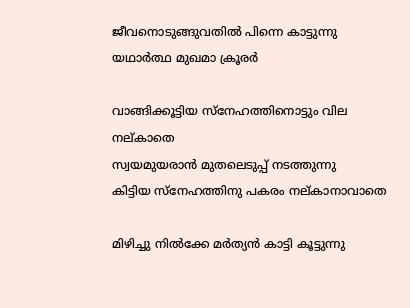ജീവനൊടുങ്ങുവതില്‍ പിന്നെ കാട്ടുന്നു
യഥാർത്ഥ മുഖമാ ക്രൂരർ

വാങ്ങിക്കൂട്ടിയ സ്നേഹത്തിനൊട്ടും വില നല്കാതെ
സ്വയമുയരാന്‍ മുതലെടുപ്പ് നടത്തുന്നു
കിട്ടിയ സ്നേഹത്തിനു പകരം നല്കാനാവാതെ

മിഴിച്ചു നില്‍ക്കേ മര്‍ത്യന്‍ കാട്ടി കൂട്ടുന്നു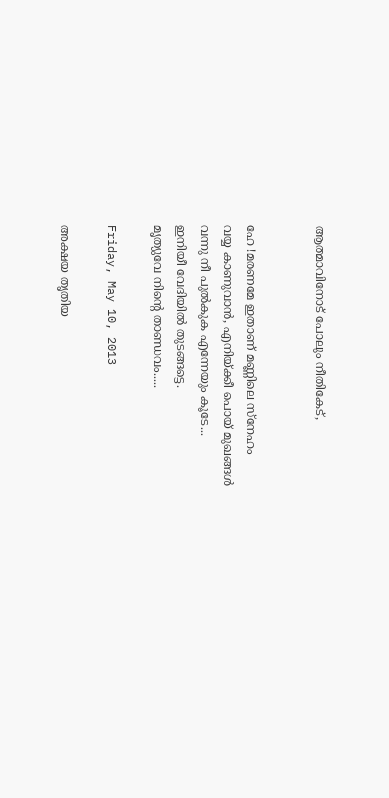ആത്മാവിനോട് പോലും നീതികേട്‌,


ഹേ !മരണമേ ഇതാണ് മണ്ണിലെ സ്നേഹം
വയ്യ കാണുവാന്‍, എനിയ്ക്കീ പൊയ് മുഖങ്ങള്‍
വന്നു നീ പുല്‍കുക എന്നേയും കൂടേ...
ഇനിയീ വേദിയില്‍ തുടങ്ങട്ടെ.
മൃത്യുവേ നിന്റെ താണ്ഡവം.....

Friday, May 10, 2013

അക്ഷയ തൃതിയ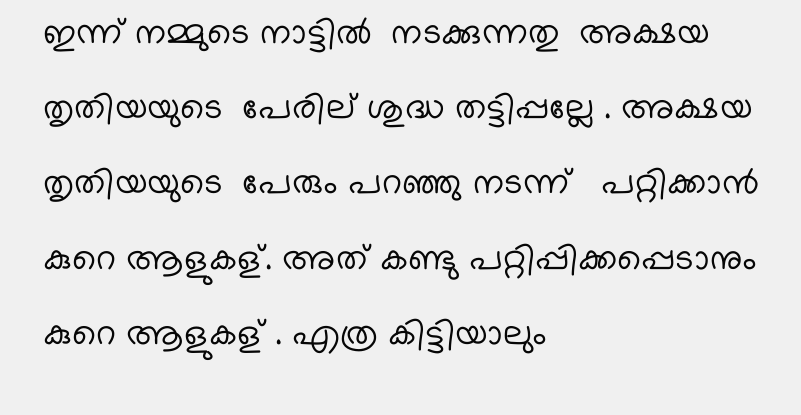ഇന്ന് നമ്മുടെ നാട്ടിൽ  നടക്കുന്നതു  അക്ഷയ തൃതിയയുടെ  പേരില് ശുദ്ധ തട്ടിപ്പല്ലേ . അക്ഷയ തൃതിയയുടെ  പേരും പറഞ്ഞു നടന്ന്   പറ്റിക്കാൻ കുറെ ആളുകള്. അത് കണ്ടു പറ്റിപ്പിക്കപ്പെടാനും  കുറെ ആളുകള് . എത്ര കിട്ടിയാലും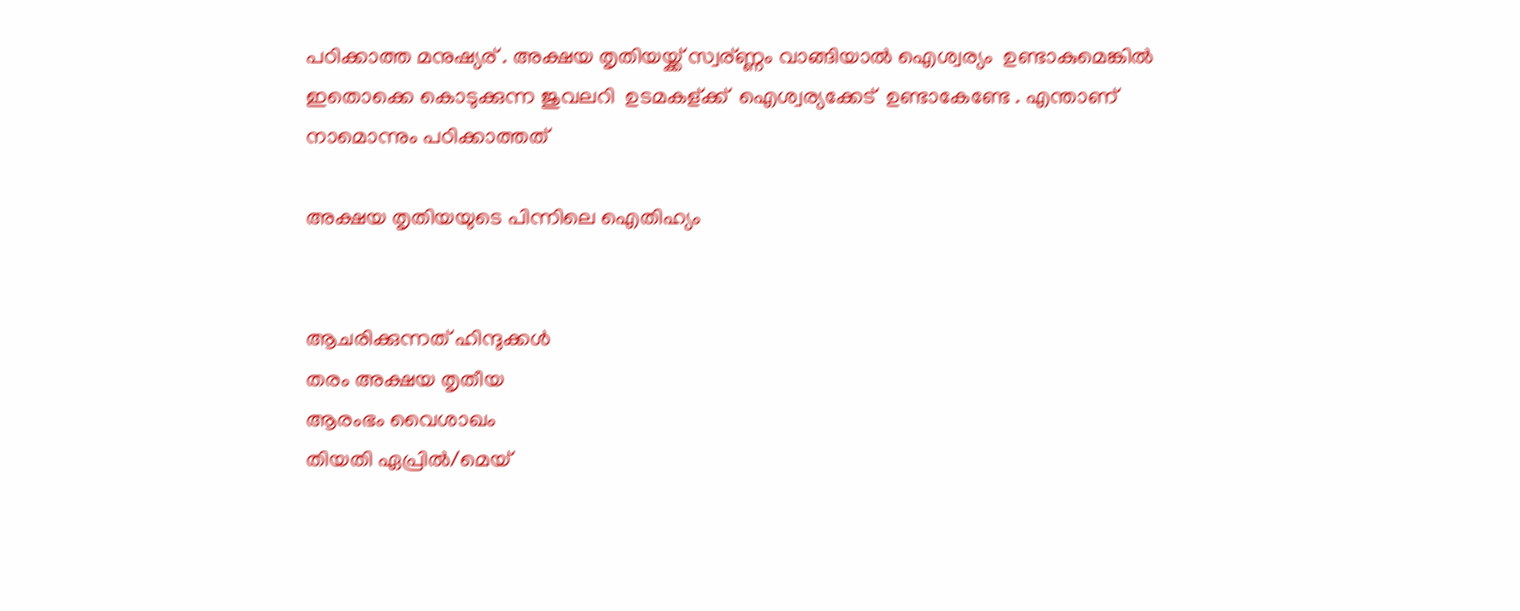പഠിക്കാത്ത മനുഷ്യര് . അക്ഷയ തൃതിയയ്ക്ക് സ്വര്ണ്ണം വാങ്ങിയാൽ ഐശ്വര്യം  ഉണ്ടാകുമെങ്കിൽ  ഇതൊക്കെ കൊടുക്കുന്ന ജുവലറി  ഉടമകള്ക്ക്  ഐശ്വര്യക്കേട്‌  ഉണ്ടാകേണ്ടേ . എന്താണ്  നാമൊന്നും പഠിക്കാത്തത്

അക്ഷയ തൃതിയയുടെ പിന്നിലെ ഐതിഹ്യം


ആചരിക്കുന്നത് ഹിന്ദുക്കൾ
തരം അക്ഷയ തൃതീയ
ആരംഭം വൈശാഖം
തിയതി ഏപ്രിൽ/മെയ്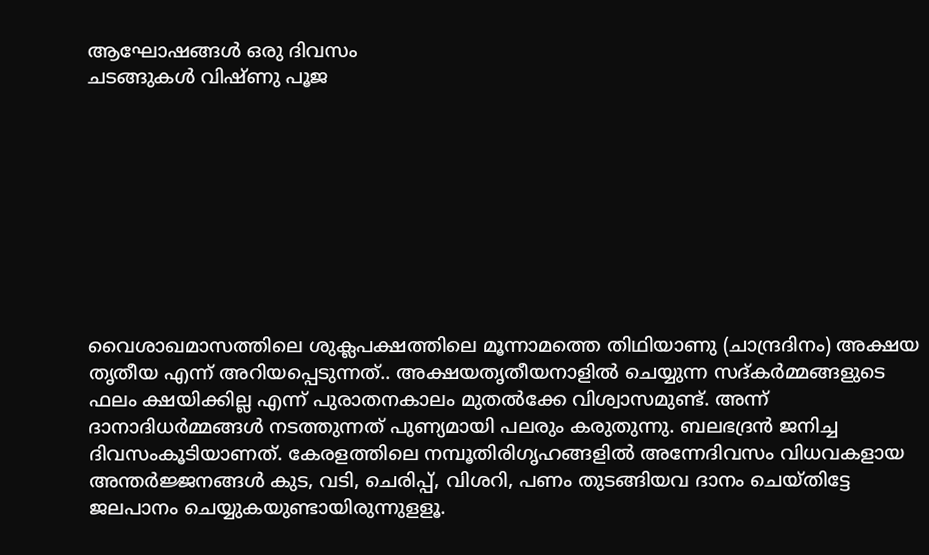ആഘോഷങ്ങൾ ഒരു ദിവസം
ചടങ്ങുകൾ വിഷ്ണു പൂജ









വൈശാഖമാസത്തിലെ ശുക്ലപക്ഷത്തിലെ മൂന്നാമത്തെ തിഥിയാണു (ചാന്ദ്രദിനം) അക്ഷയ തൃതീയ എന്ന് അറിയപ്പെടുന്നത്.. അക്ഷയതൃതീയനാളിൽ ചെയ്യുന്ന സദ്കർമ്മങ്ങളുടെ ഫലം ക്ഷയിക്കില്ല എന്ന് പുരാതനകാലം മുതൽക്കേ വിശ്വാസമുണ്ട്. അന്ന് ദാനാദിധർമ്മങ്ങൾ നടത്തുന്നത് പുണ്യമായി പലരും കരുതുന്നു. ബലഭദ്രൻ ജനിച്ച ദിവസംകൂടിയാണത്. കേരളത്തിലെ നമ്പൂതിരിഗൃഹങ്ങളിൽ അന്നേദിവസം വിധവകളായ അന്തർജ്ജനങ്ങൾ കുട, വടി, ചെരിപ്പ്, വിശറി, പണം തുടങ്ങിയവ ദാനം ചെയ്തിട്ടേ ജലപാനം ചെയ്യുകയുണ്ടായിരുന്നുളളൂ.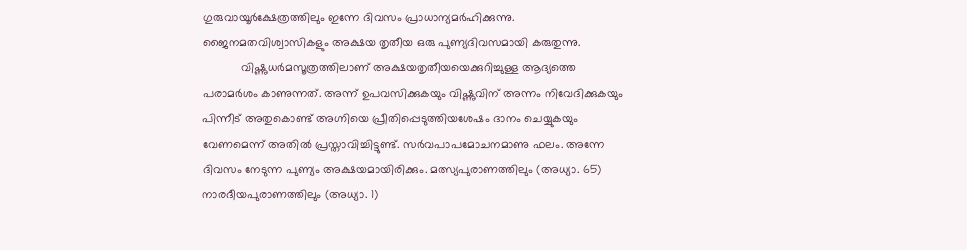ഗുരുവായൂർക്ഷേത്രത്തിലും ഇന്നേ ദിവസം പ്രാധാന്യമർഹിക്കുന്നു. ജൈനമതവിശ്വാസികളും‍ അക്ഷയ തൃതീയ ഒരു പുണ്യദിവസമായി കരുതുന്നു.
            വിഷ്ണുധർമസൂത്രത്തിലാണ് അക്ഷയതൃതീയയെക്കുറിച്ചുള്ള ആദ്യത്തെ പരാമർശം കാണുന്നത്. അന്ന് ഉപവസിക്കുകയും വിഷ്ണുവിന് അന്നം നിവേദിക്കുകയും പിന്നീട് അതുകൊണ്ട് അഗ്നിയെ പ്രീതിപ്പെടുത്തിയശേഷം ദാനം ചെയ്യുകയും വേണമെന്ന് അതിൽ പ്രസ്താവിച്ചിട്ടുണ്ട്. സർവപാപമോചനമാണു ഫലം. അന്നേ ദിവസം നേടുന്ന പുണ്യം അക്ഷയമായിരിക്കും. മത്സ്യപുരാണത്തിലും (അധ്യാ. 65) നാരദീയപുരാണത്തിലും (അധ്യാ. 1)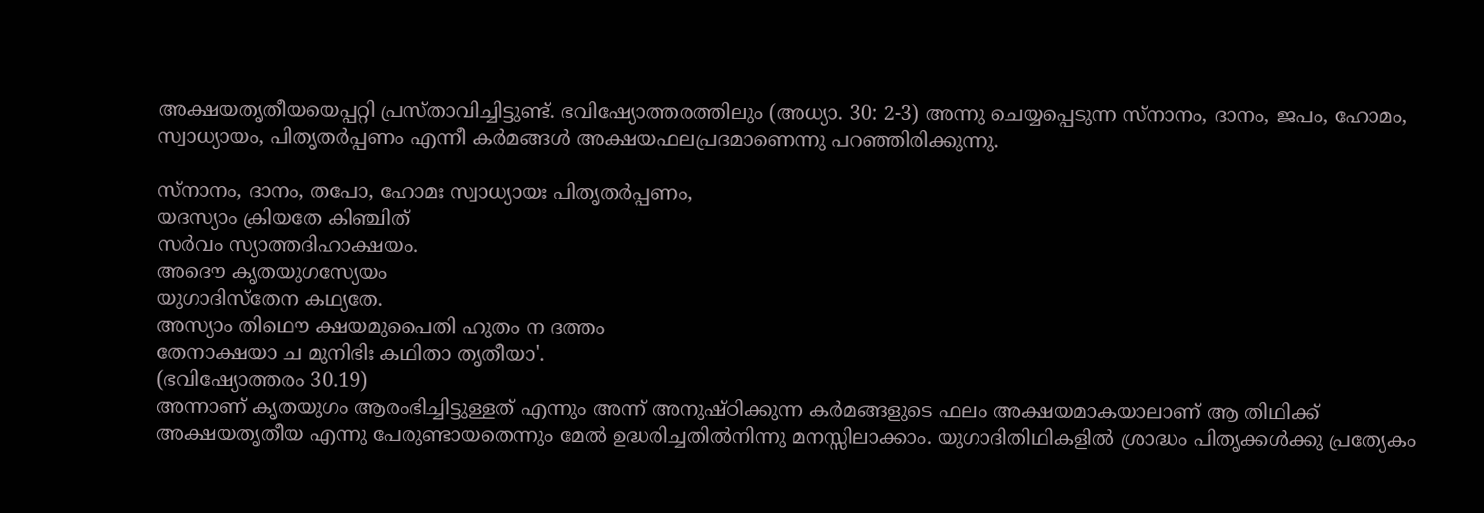അക്ഷയതൃതീയയെപ്പറ്റി പ്രസ്താവിച്ചിട്ടുണ്ട്. ഭവിഷ്യോത്തരത്തിലും (അധ്യാ. 30: 2-3) അന്നു ചെയ്യപ്പെടുന്ന സ്നാനം, ദാനം, ജപം, ഹോമം, സ്വാധ്യായം, പിതൃതർപ്പണം എന്നീ കർമങ്ങൾ അക്ഷയഫലപ്രദമാണെന്നു പറഞ്ഞിരിക്കുന്നു.

സ്നാനം, ദാനം, തപോ, ഹോമഃ സ്വാധ്യായഃ പിതൃതർപ്പണം,
യദസ്യാം ക്രിയതേ കിഞ്ചിത്
സർവം സ്യാത്തദിഹാക്ഷയം.
അദൌ കൃതയുഗസ്യേയം
യുഗാദിസ്തേന കഥ്യതേ.
അസ്യാം തിഥൌ ക്ഷയമുപൈതി ഹുതം ന ദത്തം
തേനാക്ഷയാ ച മുനിഭിഃ കഥിതാ തൃതീയാ'.
(ഭവിഷ്യോത്തരം 30.19)
അന്നാണ് കൃതയുഗം ആരംഭിച്ചിട്ടുള്ളത് എന്നും അന്ന് അനുഷ്ഠിക്കുന്ന കർമങ്ങളുടെ ഫലം അക്ഷയമാകയാലാണ് ആ തിഥിക്ക് അക്ഷയതൃതീയ എന്നു പേരുണ്ടായതെന്നും മേൽ ഉദ്ധരിച്ചതിൽനിന്നു മനസ്സിലാക്കാം. യുഗാദിതിഥികളിൽ ശ്രാദ്ധം പിതൃക്കൾക്കു പ്രത്യേകം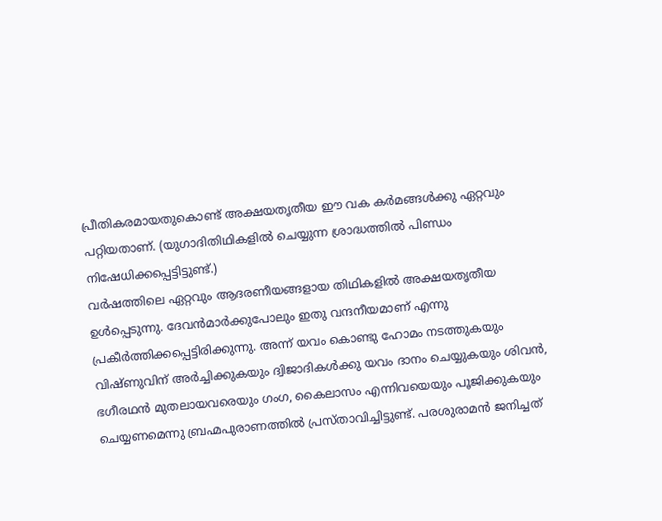പ്രീതികരമായതുകൊണ്ട് അക്ഷയതൃതീയ ഈ വക കർമങ്ങൾക്കു ഏറ്റവും പറ്റിയതാണ്. (യുഗാദിതിഥികളിൽ ചെയ്യുന്ന ശ്രാദ്ധത്തിൽ പിണ്ഡം നിഷേധിക്കപ്പെട്ടിട്ടുണ്ട്.)
വർഷത്തിലെ ഏറ്റവും ആദരണീയങ്ങളായ തിഥികളിൽ അക്ഷയതൃതീയ ഉൾപ്പെടുന്നു. ദേവൻമാർക്കുപോലും ഇതു വന്ദനീയമാണ് എന്നു പ്രകീർത്തിക്കപ്പെട്ടിരിക്കുന്നു. അന്ന് യവം കൊണ്ടു ഹോമം നടത്തുകയും വിഷ്ണുവിന് അർച്ചിക്കുകയും ദ്വിജാദികൾക്കു യവം ദാനം ചെയ്യുകയും ശിവൻ, ഭഗീരഥൻ മുതലായവരെയും ഗംഗ, കൈലാസം എന്നിവയെയും പൂജിക്കുകയും ചെയ്യണമെന്നു ബ്രഹ്മപുരാണത്തിൽ പ്രസ്താവിച്ചിട്ടുണ്ട്. പരശുരാമൻ ജനിച്ചത്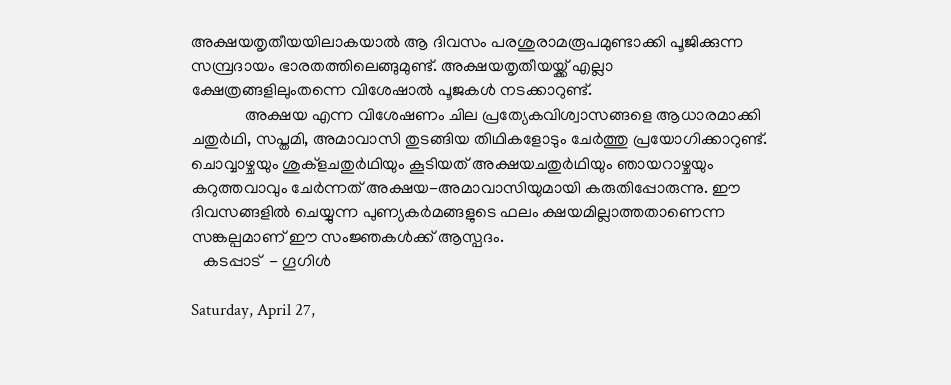അക്ഷയതൃതീയയിലാകയാൽ ആ ദിവസം പരശുരാമരൂപമുണ്ടാക്കി പൂജിക്കുന്ന സമ്പ്രദായം ഭാരതത്തിലെങ്ങുമുണ്ട്. അക്ഷയതൃതീയയ്ക്ക് എല്ലാ ക്ഷേത്രങ്ങളിലുംതന്നെ വിശേഷാൽ പൂജകൾ നടക്കാറുണ്ട്.
             അക്ഷയ എന്ന വിശേഷണം ചില പ്രത്യേകവിശ്വാസങ്ങളെ ആധാരമാക്കി ചതുർഥി, സപ്തമി, അമാവാസി തുടങ്ങിയ തിഥികളോടും ചേർത്തു പ്രയോഗിക്കാറുണ്ട്. ചൊവ്വാഴ്ചയും ശുക്ളചതുർഥിയും കൂടിയത് അക്ഷയചതുർഥിയും ഞായറാഴ്ചയും കറുത്തവാവും ചേർന്നത് അക്ഷയ-അമാവാസിയുമായി കരുതിപ്പോരുന്നു. ഈ ദിവസങ്ങളിൽ ചെയ്യുന്ന പുണ്യകർമങ്ങളുടെ ഫലം ക്ഷയമില്ലാത്തതാണെന്ന സങ്കല്പമാണ് ഈ സംജ്ഞകൾക്ക് ആസ്പദം.
   കടപ്പാട്  - ഗൂഗിൾ

Saturday, April 27,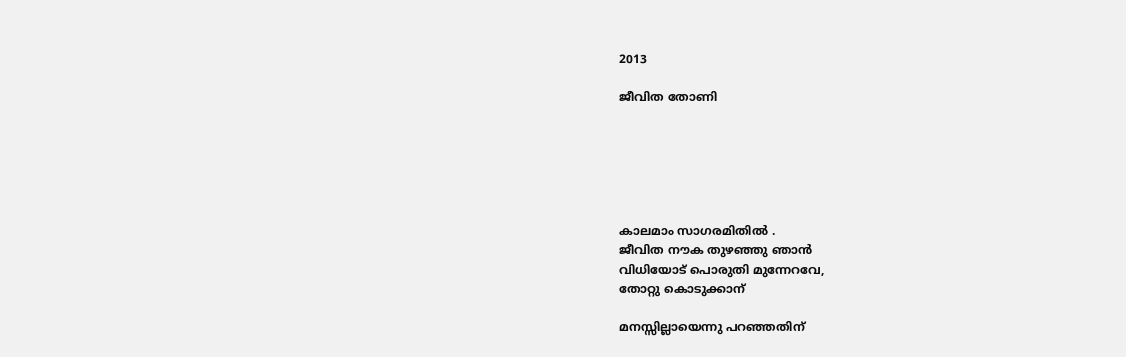2013

ജീവിത തോണി






കാലമാം സാഗരമിതില്‍ .
ജീവിത നൗക തുഴഞ്ഞു ഞാൻ
വിധിയോട് പൊരുതി മുന്നേറവേ,
തോറ്റു കൊടുക്കാന്

മനസ്സില്ലായെന്നു പറഞ്ഞതിന്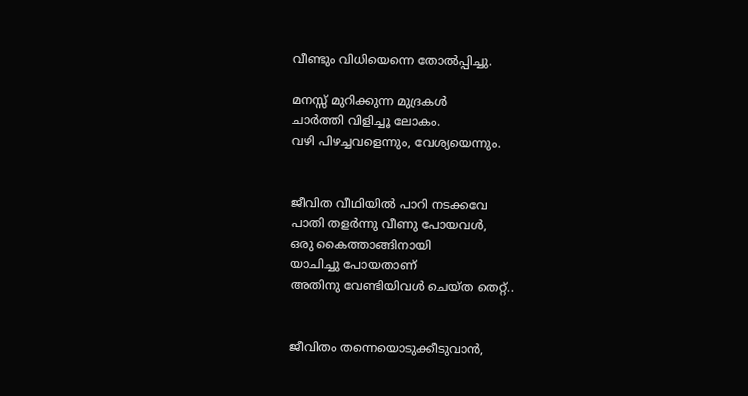വീണ്ടും വിധിയെന്നെ തോൽപ്പിച്ചു.

മനസ്സ് മുറിക്കുന്ന മുദ്രകൾ
ചാർത്തി വിളിച്ചൂ ലോകം.
വഴി പിഴച്ചവളെന്നും, വേശ്യയെന്നും.


ജീവിത വീഥിയിൽ പാറി നടക്കവേ
പാതി തളർന്നു വീണു പോയവൾ,
ഒരു കൈത്താങ്ങിനായി
യാചിച്ചു പോയതാണ്
അതിനു വേണ്ടിയിവൾ ചെയ്ത തെറ്റ്..


ജീവിതം തന്നെയൊടുക്കീടുവാൻ,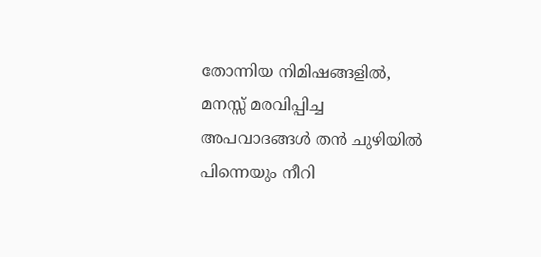തോന്നിയ നിമിഷങ്ങളില്‍,
മനസ്സ് മരവിപ്പിച്ച അപവാദങ്ങൾ തൻ ചുഴിയിൽ
പിന്നെയും നീറി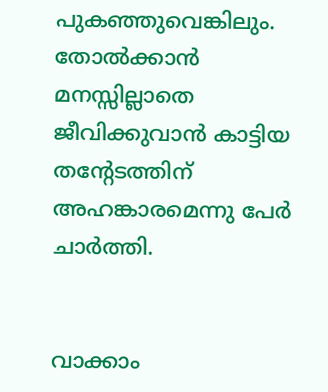പുകഞ്ഞുവെങ്കിലും.
തോൽക്കാൻ മനസ്സില്ലാതെ
ജീവിക്കുവാൻ കാട്ടിയ തന്റേടത്തിന്
അഹങ്കാരമെന്നു പേർ ചാർത്തി.


വാക്കാം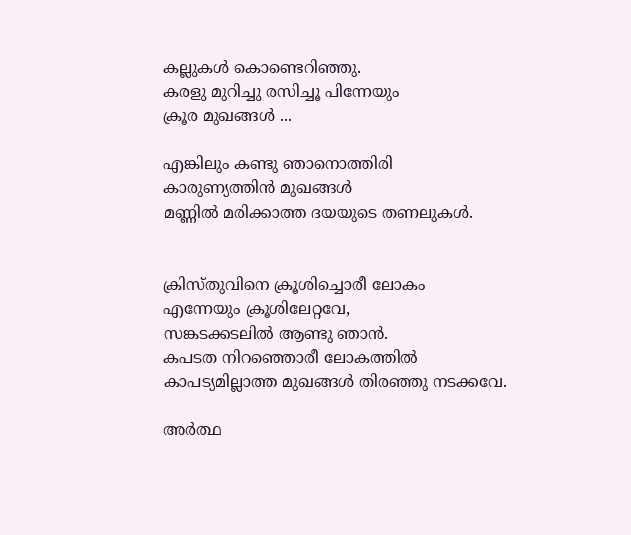കല്ലുകൾ കൊണ്ടെറിഞ്ഞു.
കരളു മുറിച്ചു രസിച്ചൂ പിന്നേയും
ക്രൂര മുഖങ്ങൾ ...

എങ്കിലും കണ്ടു ഞാനൊത്തിരി
കാരുണ്യത്തിൻ മുഖങ്ങൾ
മണ്ണിൽ മരിക്കാത്ത ദയയുടെ തണലുകൾ.


ക്രിസ്തുവിനെ ക്രൂശിച്ചൊരീ ലോകം
എന്നേയും ക്രൂശിലേറ്റവേ,
സങ്കടക്കടലിൽ ആണ്ടു ഞാൻ.
കപടത നിറഞ്ഞൊരീ ലോകത്തിൽ
കാപട്യമില്ലാത്ത മുഖങ്ങൾ തിരഞ്ഞു നടക്കവേ.

അർത്ഥ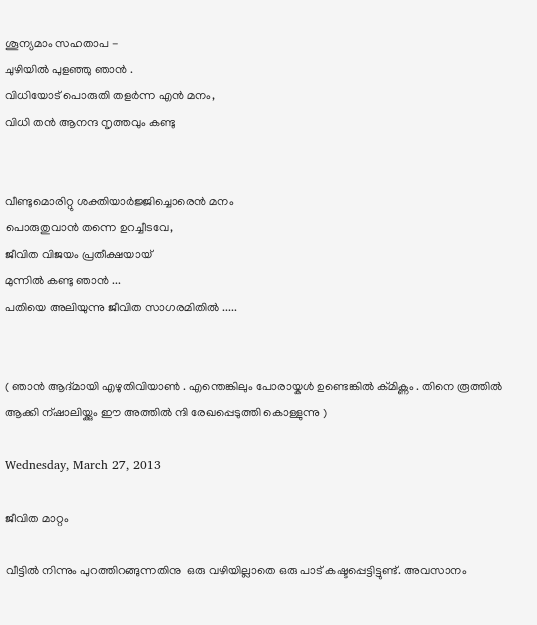ശൂന്യമാം സഹതാപ -
ചുഴിയിൽ പുളഞ്ഞു ഞാൻ .
വിധിയോട് പൊരുതി തളർന്ന എൻ മനം,
വിധി തൻ ആനന്ദ നൃത്തവും കണ്ടു


വീണ്ടുമൊരിറ്റു ശക്തിയാര്‍ജ്ജിച്ചൊരെന്‍ മനം
പൊരുതുവാന്‍ തന്നെ ഉറച്ചീടവേ,
ജീവിത വിജയം പ്രതീക്ഷയായ്
മുന്നില്‍ കണ്ടു ഞാൻ ...
പതിയെ അലിയുന്നു ജീവിത സാഗരമിതിൽ .....


( ഞാന്‍ ആദ്മായി എഴുതിവിയാണ്‍ . എന്തെങ്കിലും പോരായ്കള്‍ ഉണ്ടെങ്കില്‍ ക്മിക്ണം . തിനെ രൂത്തില്‍ ആക്കി ന്ഷാലിയ്ക്കും ഈ അത്തില്‍ ന്ദി രേഖപ്പെടുത്തി കൊള്ളുന്നു )

Wednesday, March 27, 2013

ജീവിത മാറ്റം

വീട്ടില്‍ നിന്നും പുറത്തിറങ്ങുന്നതിനു  ഒരു വഴിയില്ലാതെ ഒരു പാട് കഷ്ടപ്പെട്ടിട്ടുണ്ട്. അവസാനം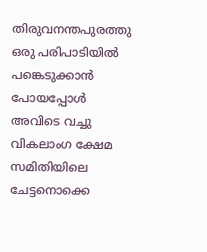തിരുവനന്തപുരത്തു  ഒരു പരിപാടിയില്‍ പങ്കെടുക്കാന്‍ പോയപ്പോള്‍ അവിടെ വച്ചു  വികലാംഗ ക്ഷേമ സമിതിയിലെ ചേട്ടനൊക്കെ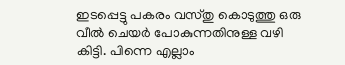ഇടപ്പെട്ടു പകരം വസ്തു കൊടുത്തു ഒരു വീല്‍ ചെയര്‍ പോകുന്നതിനുള്ള വഴി  കിട്ടി. പിന്നെ എല്ലാം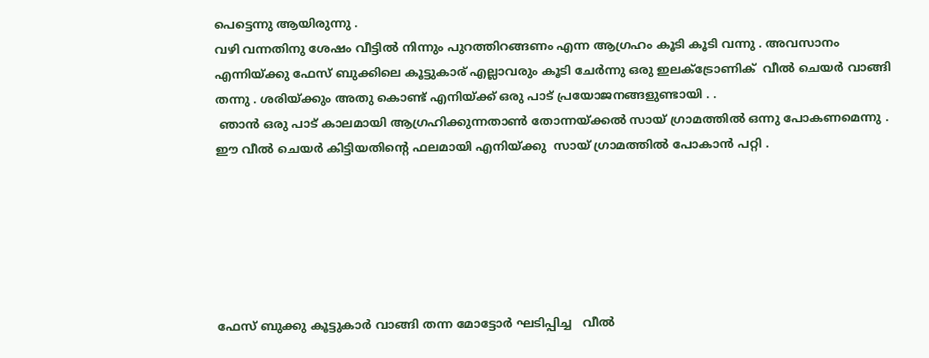പെട്ടെന്നു ആയിരുന്നു .
വഴി വന്നതിനു ശേഷം വീട്ടില്‍ നിന്നും പുറത്തിറങ്ങണം എന്ന ആഗ്രഹം കൂടി കൂടി വന്നു . അവസാനം എന്നിയ്ക്കു ഫേസ് ബുക്കിലെ കൂട്ടുകാര് എല്ലാവരും കൂടി ചേര്‍ന്നു ഒരു ഇലക്ട്രോണിക്  വീല്‍ ചെയര്‍ വാങ്ങി തന്നു . ശരിയ്ക്കും അതു കൊണ്ട് എനിയ്ക്ക് ഒരു പാട് പ്രയോജനങ്ങളുണ്ടായി . .
 ഞാന്‍ ഒരു പാട് കാലമായി ആഗ്രഹിക്കുന്നതാണ്‍ തോന്നയ്ക്കല്‍ സായ് ഗ്രാമത്തില്‍ ഒന്നു പോകണമെന്നു . ഈ വീല്‍ ചെയര്‍ കിട്ടിയതിന്‍റെ ഫലമായി എനിയ്ക്കു  സായ് ഗ്രാമത്തില്‍ പോകാന്‍ പറ്റി .






ഫേസ് ബുക്കു കൂട്ടുകാര്‍ വാങ്ങി തന്ന മോട്ടോര്‍ ഘടിപ്പിച്ച   വീൽ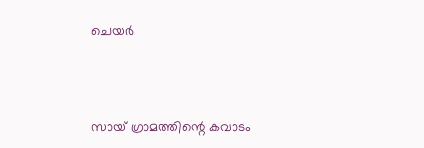ചെയർ



സായ് ഗ്രാമത്തിന്റെ കവാടം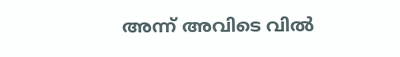അന്ന് അവിടെ വിൽ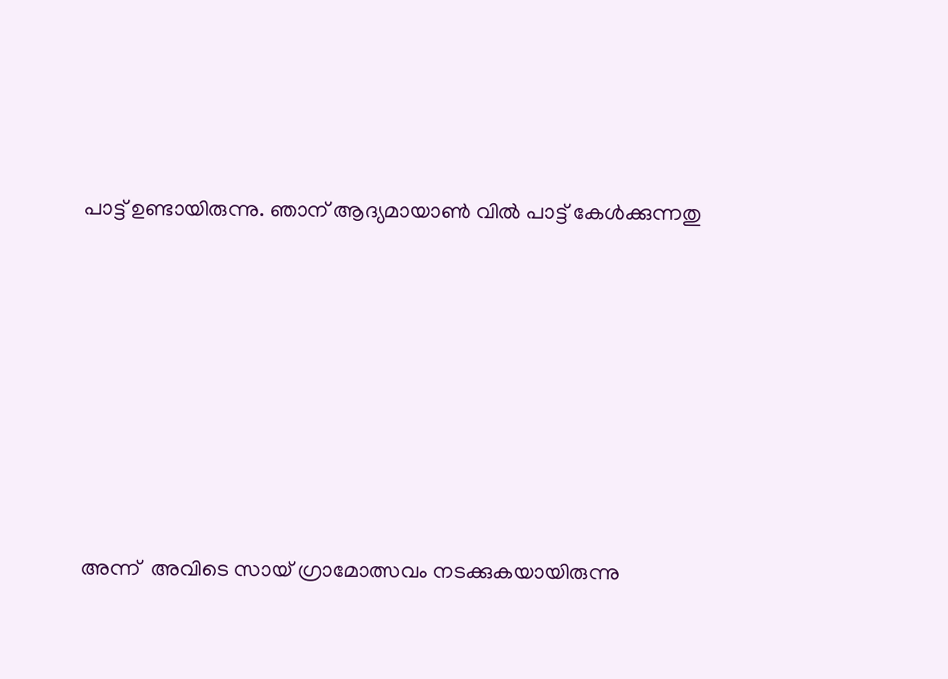പാട്ട് ഉണ്ടായിരുന്നു. ഞാന് ആദ്യമായാണ്‍ വിൽ പാട്ട് കേള്‍ക്കുന്നതു







അന്ന്  അവിടെ സായ് ഗ്രാമോത്സവം നടക്കുകയായിരുന്നു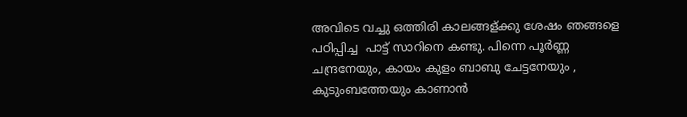അവിടെ വച്ചു ഒത്തിരി കാലങ്ങള്ക്കു ശേഷം ഞങ്ങളെ പഠിപ്പിച്ച  പാട്ട് സാറിനെ കണ്ടു. പിന്നെ പൂർണ്ണ  ചന്ദ്രനേയും, കായം കുളം ബാബു ചേട്ടനേയും , കുടുംബത്തേയും കാണാൻ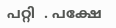പറ്റി  . പക്ഷേ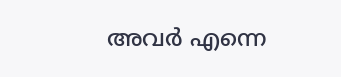അവർ എന്നെ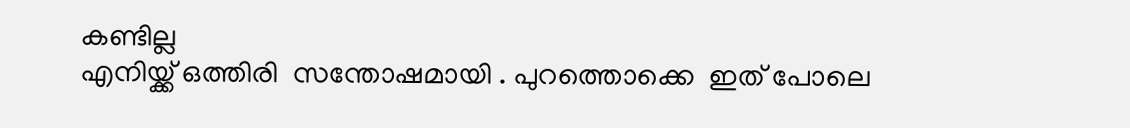കണ്ടില്ല
എനിയ്ക്ക് ഒത്തിരി  സന്തോഷമായി . പുറത്തൊക്കെ  ഇത് പോലെ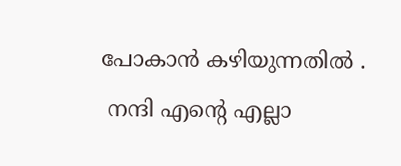പോകാൻ കഴിയുന്നതിൽ .
 നന്ദി എന്റെ എല്ലാ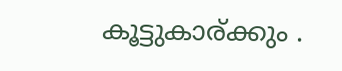കൂട്ടുകാര്ക്കും .